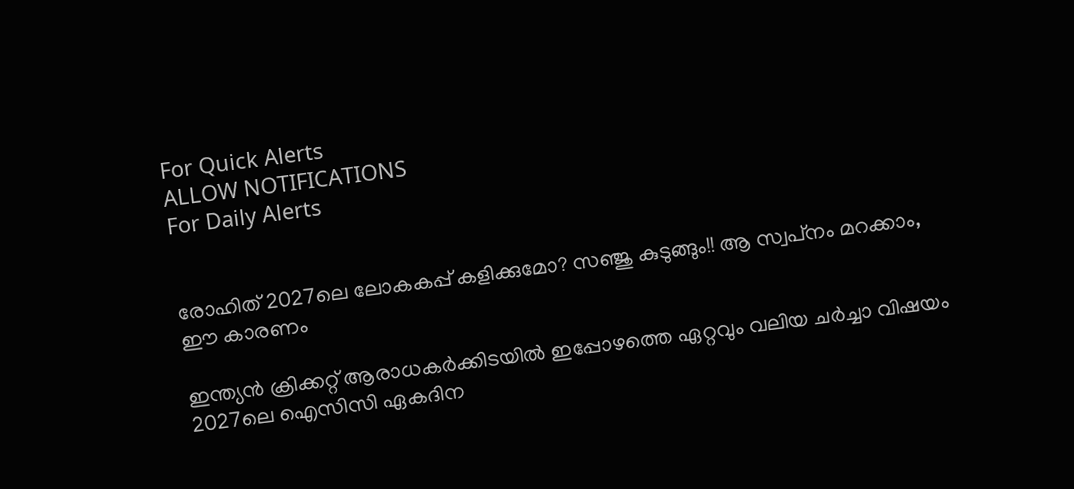For Quick Alerts
ALLOW NOTIFICATIONS
For Daily Alerts


രോഹിത് 2027ലെ ലോകകപ്പ് കളിക്കുമോ? സഞ്ജു കുടുങ്ങും!! ആ സ്വപ്‌നം മറക്കാം, ഈ കാരണം

ഇന്ത്യന്‍ ക്രിക്കറ്റ് ആരാധകര്‍ക്കിടയില്‍ ഇപ്പോഴത്തെ ഏറ്റവും വലിയ ചര്‍ച്ചാ വിഷയം 2027ലെ ഐസിസി ഏകദിന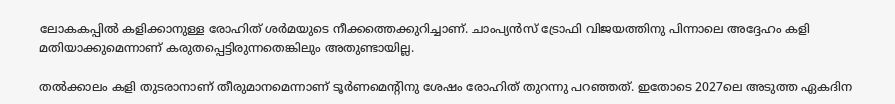ലോകകപ്പില്‍ കളിക്കാനുള്ള രോഹിത് ശര്‍മയുടെ നീക്കത്തെക്കുറിച്ചാണ്. ചാംപ്യന്‍സ് ട്രോഫി വിജയത്തിനു പിന്നാലെ അദ്ദേഹം കളി മതിയാക്കുമെന്നാണ് കരുതപ്പെട്ടിരുന്നതെങ്കിലും അതുണ്ടായില്ല.

തല്‍ക്കാലം കളി തുടരാനാണ് തീരുമാനമെന്നാണ് ടൂര്‍ണമെന്റിനു ശേഷം രോഹിത് തുറന്നു പറഞ്ഞത്. ഇതോടെ 2027ലെ അടുത്ത ഏകദിന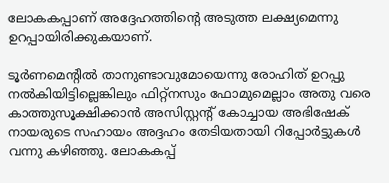ലോകകപ്പാണ് അദ്ദേഹത്തിന്റെ അടുത്ത ലക്ഷ്യമെന്നു ഉറപ്പായിരിക്കുകയാണ്.

ടൂര്‍ണമെന്റില്‍ താനുണ്ടാവുമോയെന്നു രോഹിത് ഉറപ്പു നല്‍കിയിട്ടില്ലെങ്കിലും ഫിറ്റ്‌നസും ഫോമുമെല്ലാം അതു വരെ കാത്തുസൂക്ഷിക്കാന്‍ അസിസ്റ്റന്റ് കോച്ചായ അഭിഷേക് നായരുടെ സഹായം അദ്ദഹം തേടിയതായി റിപ്പോര്‍ട്ടുകള്‍ വന്നു കഴിഞ്ഞു. ലോകകപ്പ്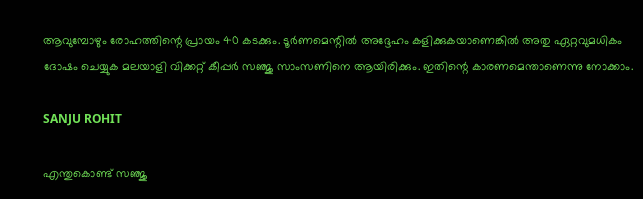ആവുമ്പോഴും രോഹത്തിന്റെ പ്രായം 40 കടക്കും. ടൂര്‍ണമെന്റില്‍ അദ്ദേഹം കളിക്കുകയാണെങ്കില്‍ അതു ഏറ്റവുമധികം ദോഷം ചെയ്യുക മലയാളി വിക്കറ്റ് കീപ്പര്‍ സഞ്ജു സാംസണിനെ ആയിരിക്കും. ഇതിന്റെ കാരണമെന്താണെന്നു നോക്കാം.

SANJU ROHIT

എന്തുകൊണ്ട് സഞ്ജു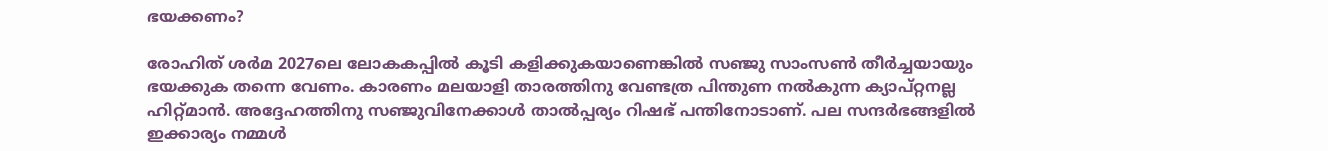ഭയക്കണം?

രോഹിത് ശര്‍മ 2027ലെ ലോകകപ്പില്‍ കൂടി കളിക്കുകയാണെങ്കില്‍ സഞ്ജു സാംസണ്‍ തീര്‍ച്ചയായും ഭയക്കുക തന്നെ വേണം. കാരണം മലയാളി താരത്തിനു വേണ്ടത്ര പിന്തുണ നല്‍കുന്ന ക്യാപ്റ്റനല്ല ഹിറ്റ്മാന്‍. അദ്ദേഹത്തിനു സഞ്ജുവിനേക്കാള്‍ താല്‍പ്പര്യം റിഷഭ് പന്തിനോടാണ്. പല സന്ദര്‍ഭങ്ങളില്‍ ഇക്കാര്യം നമ്മള്‍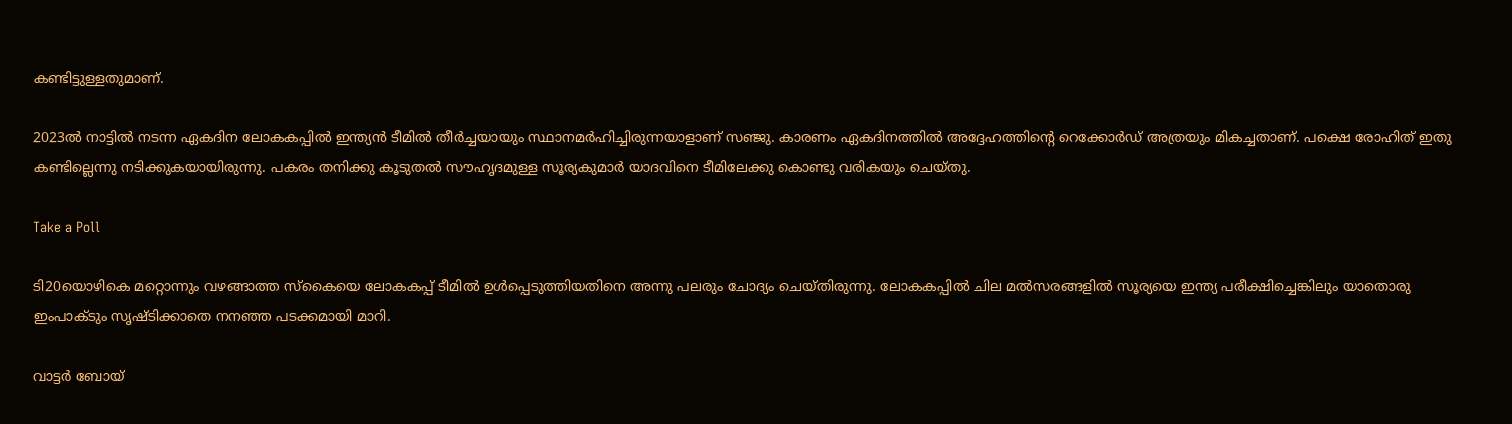കണ്ടിട്ടുള്ളതുമാണ്.

2023ല്‍ നാട്ടില്‍ നടന്ന ഏകദിന ലോകകപ്പില്‍ ഇന്ത്യന്‍ ടീമില്‍ തീര്‍ച്ചയായും സ്ഥാനമര്‍ഹിച്ചിരുന്നയാളാണ് സഞ്ജു. കാരണം ഏകദിനത്തില്‍ അദ്ദേഹത്തിന്റെ റെക്കോര്‍ഡ് അത്രയും മികച്ചതാണ്. പക്ഷെ രോഹിത് ഇതു കണ്ടില്ലെന്നു നടിക്കുകയായിരുന്നു. പകരം തനിക്കു കൂടുതല്‍ സൗഹൃദമുള്ള സൂര്യകുമാര്‍ യാദവിനെ ടീമിലേക്കു കൊണ്ടു വരികയും ചെയ്തു.

Take a Poll

ടി20യൊഴികെ മറ്റൊന്നും വഴങ്ങാത്ത സ്‌കൈയെ ലോകകപ്പ് ടീമില്‍ ഉള്‍പ്പെടുത്തിയതിനെ അന്നു പലരും ചോദ്യം ചെയ്തിരുന്നു. ലോകകപ്പില്‍ ചില മല്‍സരങ്ങളില്‍ സൂര്യയെ ഇന്ത്യ പരീക്ഷിച്ചെങ്കിലും യാതൊരു ഇംപാക്ടും സൃഷ്ടിക്കാതെ നനഞ്ഞ പടക്കമായി മാറി.

വാട്ടര്‍ ബോയ്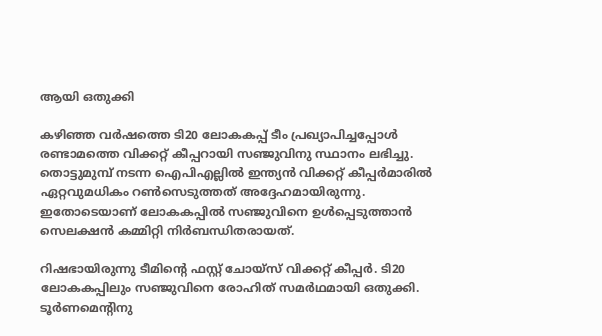ആയി ഒതുക്കി

കഴിഞ്ഞ വര്‍ഷത്തെ ടി20 ലോകകപ്പ് ടീം പ്രഖ്യാപിച്ചപ്പോള്‍ രണ്ടാമത്തെ വിക്കറ്റ് കീപ്പറായി സഞ്ജുവിനു സ്ഥാനം ലഭിച്ചു. തൊട്ടുമുമ്പ് നടന്ന ഐപിഎല്ലില്‍ ഇന്ത്യന്‍ വിക്കറ്റ് കീപ്പര്‍മാരില്‍ ഏറ്റവുമധികം റണ്‍സെടുത്തത് അദ്ദേഹമായിരുന്നു. ഇതോടെയാണ് ലോകകപ്പില്‍ സഞ്ജുവിനെ ഉള്‍പ്പെടുത്താന്‍ സെലക്ഷന്‍ കമ്മിറ്റി നിര്‍ബന്ധിതരായത്.

റിഷഭായിരുന്നു ടീമിന്റെ ഫസ്റ്റ് ചോയ്‌സ് വിക്കറ്റ് കീപ്പര്‍. ടി20 ലോകകപ്പിലും സഞ്ജുവിനെ രോഹിത് സമര്‍ഥമായി ഒതുക്കി. ടൂര്‍ണമെന്റിനു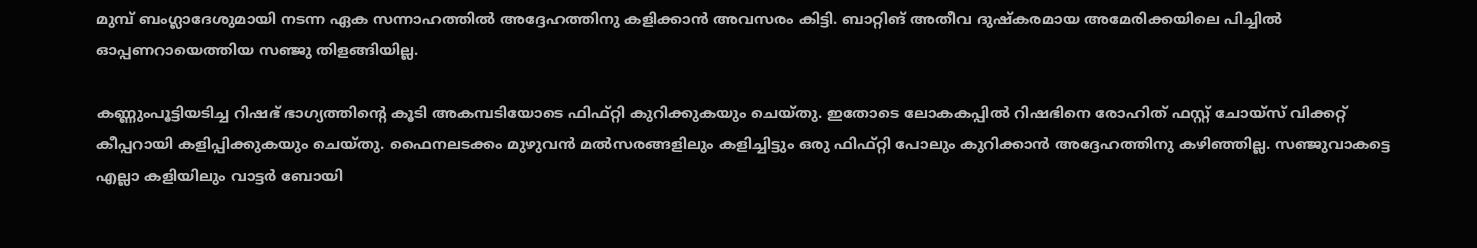മുമ്പ് ബംഗ്ലാദേശുമായി നടന്ന ഏക സന്നാഹത്തില്‍ അദ്ദേഹത്തിനു കളിക്കാന്‍ അവസരം കിട്ടി. ബാറ്റിങ് അതീവ ദുഷ്‌കരമായ അമേരിക്കയിലെ പിച്ചില്‍ ഓപ്പണറായെത്തിയ സഞ്ജു തിളങ്ങിയില്ല.

കണ്ണുംപൂട്ടിയടിച്ച റിഷഭ് ഭാഗ്യത്തിന്റെ കൂടി അകമ്പടിയോടെ ഫിഫ്റ്റി കുറിക്കുകയും ചെയ്തു. ഇതോടെ ലോകകപ്പില്‍ റിഷഭിനെ രോഹിത് ഫസ്റ്റ് ചോയ്‌സ് വിക്കറ്റ് കീപ്പറായി കളിപ്പിക്കുകയും ചെയ്തു. ഫൈനലടക്കം മുഴുവന്‍ മല്‍സരങ്ങളിലും കളിച്ചിട്ടും ഒരു ഫിഫ്റ്റി പോലും കുറിക്കാന്‍ അദ്ദേഹത്തിനു കഴിഞ്ഞില്ല. സഞ്ജുവാകട്ടെ എല്ലാ കളിയിലും വാട്ടര്‍ ബോയി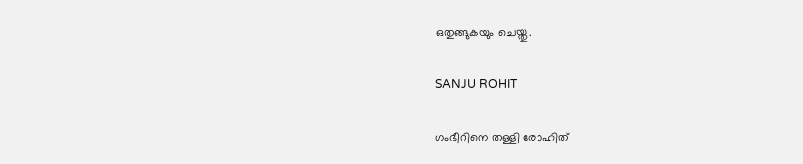ഒതുങ്ങുകയും ചെയ്തു.

SANJU ROHIT

ഗംഭീറിനെ തള്ളി രോഹിത്‌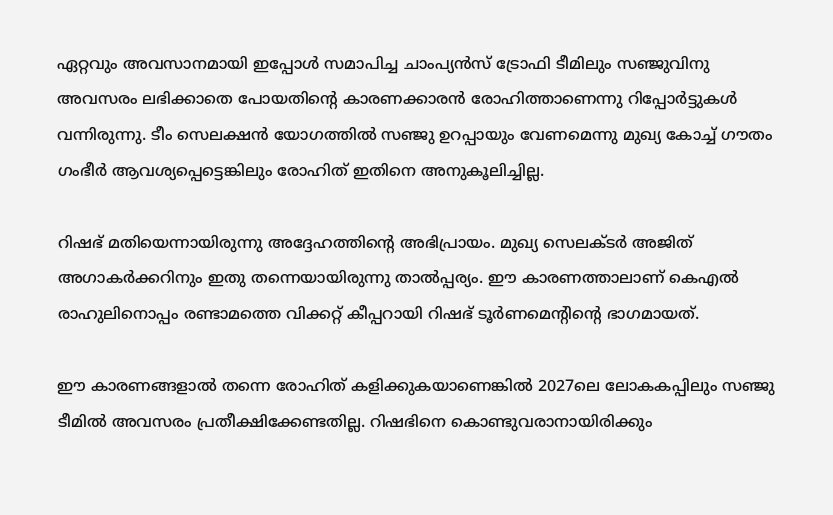ഏറ്റവും അവസാനമായി ഇപ്പോള്‍ സമാപിച്ച ചാംപ്യന്‍സ് ട്രോഫി ടീമിലും സഞ്ജുവിനു അവസരം ലഭിക്കാതെ പോയതിന്റെ കാരണക്കാരന്‍ രോഹിത്താണെന്നു റിപ്പോര്‍ട്ടുകള്‍ വന്നിരുന്നു. ടീം സെലക്ഷന്‍ യോഗത്തില്‍ സഞ്ജു ഉറപ്പായും വേണമെന്നു മുഖ്യ കോച്ച് ഗൗതം ഗംഭീര്‍ ആവശ്യപ്പെട്ടെങ്കിലും രോഹിത് ഇതിനെ അനുകൂലിച്ചില്ല.

റിഷഭ് മതിയെന്നായിരുന്നു അദ്ദേഹത്തിന്റെ അഭിപ്രായം. മുഖ്യ സെലക്ടര്‍ അജിത് അഗാകര്‍ക്കറിനും ഇതു തന്നെയായിരുന്നു താല്‍പ്പര്യം. ഈ കാരണത്താലാണ് കെഎല്‍ രാഹുലിനൊപ്പം രണ്ടാമത്തെ വിക്കറ്റ് കീപ്പറായി റിഷഭ് ടൂര്‍ണമെന്റിന്റെ ഭാഗമായത്.

ഈ കാരണങ്ങളാല്‍ തന്നെ രോഹിത് കളിക്കുകയാണെങ്കില്‍ 2027ലെ ലോകകപ്പിലും സഞ്ജു ടീമില്‍ അവസരം പ്രതീക്ഷിക്കേണ്ടതില്ല. റിഷഭിനെ കൊണ്ടുവരാനായിരിക്കും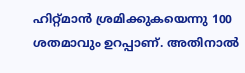ഹിറ്റ്മാന്‍ ശ്രമിക്കുകയെന്നു 100 ശതമാവും ഉറപ്പാണ്. അതിനാല്‍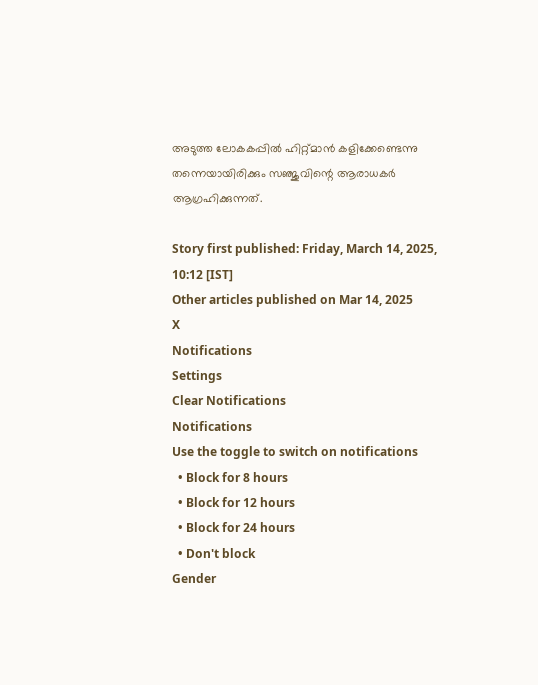അടുത്ത ലോകകപ്പില്‍ ഹിറ്റ്മാന്‍ കളിക്കേണ്ടെന്നു തന്നെയായിരിക്കും സഞ്ജുവിന്റെ ആരാധകര്‍ ആഗ്രഹിക്കുന്നത്.

Story first published: Friday, March 14, 2025, 10:12 [IST]
Other articles published on Mar 14, 2025
X
Notifications
Settings
Clear Notifications
Notifications
Use the toggle to switch on notifications
  • Block for 8 hours
  • Block for 12 hours
  • Block for 24 hours
  • Don't block
Gender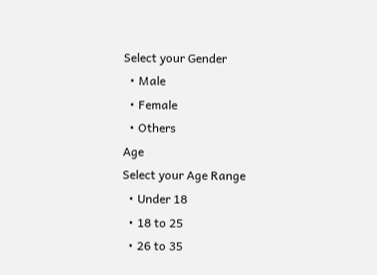Select your Gender
  • Male
  • Female
  • Others
Age
Select your Age Range
  • Under 18
  • 18 to 25
  • 26 to 35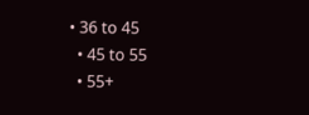• 36 to 45
  • 45 to 55
  • 55+